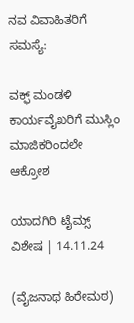ನವ ವಿವಾಹಿತರಿಗೆ ಸಮಸ್ಯೆ:

ವಕ್ಫ್ ಮಂಡಳಿ ಕಾರ್ಯವೈಖರಿಗೆ ಮುಸ್ಲಿಂ ಮಾಜಿಕರಿಂದಲೇ ಆಕ್ರೋಶ

ಯಾದಗಿರಿ ಟೈಮ್ಸ್ ವಿಶೇಷ | 14.11.24

(ವೈಜನಾಥ ಹಿರೇಮಠ)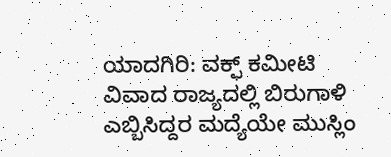ಯಾದಗಿರಿ: ವಕ್ಫ್ ಕಮೀಟಿ ವಿವಾದ ರಾಜ್ಯದಲ್ಲಿ ಬಿರುಗಾಳಿ ಎಬ್ಬಿಸಿದ್ದರ ಮದ್ಯೆಯೇ ಮುಸ್ಲಿಂ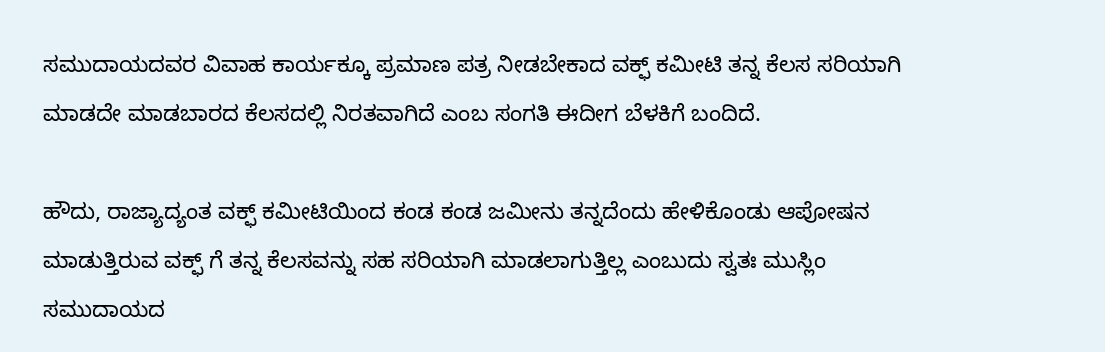ಸಮುದಾಯದವರ ವಿವಾಹ ಕಾರ್ಯಕ್ಕೂ ಪ್ರಮಾಣ ಪತ್ರ ನೀಡಬೇಕಾದ ವಕ್ಫ್ ಕಮೀಟಿ ತನ್ನ ಕೆಲಸ ಸರಿಯಾಗಿ ಮಾಡದೇ ಮಾಡಬಾರದ ಕೆಲಸದಲ್ಲಿ ನಿರತವಾಗಿದೆ ಎಂಬ ಸಂಗತಿ ಈದೀಗ ಬೆಳಕಿಗೆ ಬಂದಿದೆ.

ಹೌದು, ರಾಜ್ಯಾದ್ಯಂತ ವಕ್ಫ್ ಕಮೀಟಿಯಿಂದ ಕಂಡ ಕಂಡ ಜಮೀನು ತನ್ನದೆಂದು ಹೇಳಿಕೊಂಡು ಆಪೋಷನ ಮಾಡುತ್ತಿರುವ ವಕ್ಫ್ ಗೆ ತನ್ನ ಕೆಲಸವನ್ನು ಸಹ ಸರಿಯಾಗಿ ಮಾಡಲಾಗುತ್ತಿಲ್ಲ ಎಂಬುದು ಸ್ವತಃ ಮುಸ್ಲಿಂ ಸಮುದಾಯದ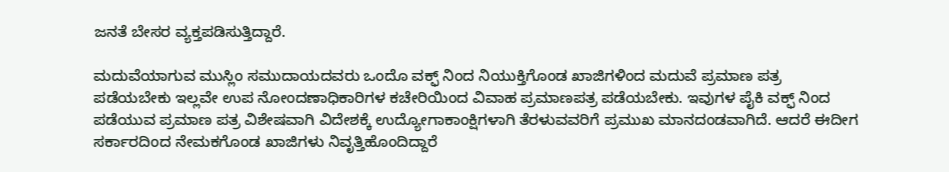ಜನತೆ ಬೇಸರ ವ್ಯಕ್ತಪಡಿಸುತ್ತಿದ್ದಾರೆ.

ಮದುವೆಯಾಗುವ ಮುಸ್ಲಿಂ ಸಮುದಾಯದವರು ಒಂದೊ ವಕ್ಫ್ ನಿಂದ ನಿಯುಕ್ತಿಗೊಂಡ ಖಾಜಿಗಳಿಂದ ಮದುವೆ ಪ್ರಮಾಣ ಪತ್ರ ಪಡೆಯಬೇಕು ಇಲ್ಲವೇ ಉಪ ನೋಂದಣಾಧಿಕಾರಿಗಳ ಕಚೇರಿಯಿಂದ ವಿವಾಹ ಪ್ರಮಾಣಪತ್ರ ಪಡೆಯಬೇಕು. ಇವುಗಳ ಪೈಕಿ ವಕ್ಫ್ ನಿಂದ ಪಡೆಯುವ ಪ್ರಮಾಣ ಪತ್ರ ವಿಶೇಷವಾಗಿ ವಿದೇಶಕ್ಕೆ ಉದ್ಯೋಗಾಕಾಂಕ್ಷಿಗಳಾಗಿ ತೆರಳುವವರಿಗೆ ಪ್ರಮುಖ ಮಾನದಂಡವಾಗಿದೆ. ಆದರೆ ಈದೀಗ ಸರ್ಕಾರದಿಂದ ನೇಮಕಗೊಂಡ ಖಾಜಿಗಳು ನಿವೃತ್ತಿಹೊಂದಿದ್ದಾರೆ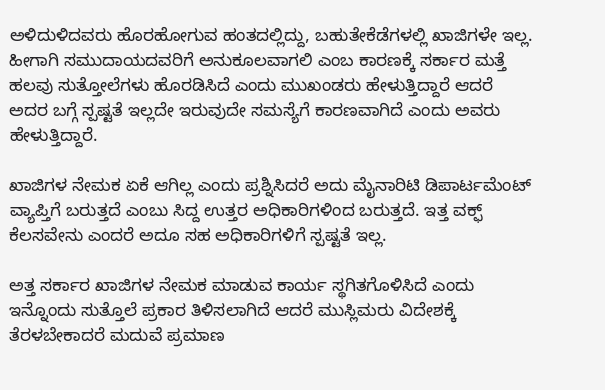ಅಳಿದುಳಿದವರು ಹೊರಹೋಗುವ ಹಂತದಲ್ಲಿದ್ದು, ಬಹುತೇಕೆಡೆಗಳಲ್ಲಿ ಖಾಜಿಗಳೇ ಇಲ್ಲ. ಹೀಗಾಗಿ ಸಮುದಾಯದವರಿಗೆ ಅನುಕೂಲವಾಗಲಿ ಎಂಬ ಕಾರಣಕ್ಕೆ ಸರ್ಕಾರ ಮತ್ತೆ ಹಲವು ಸುತ್ತೋಲೆಗಳು ಹೊರಡಿಸಿದೆ ಎಂದು ಮುಖಂಡರು ಹೇಳುತ್ತಿದ್ದಾರೆ ಆದರೆ ಅದರ ಬಗ್ಗೆ ಸ್ಪಷ್ಟತೆ ಇಲ್ಲದೇ ಇರುವುದೇ ಸಮಸ್ಯೆಗೆ ಕಾರಣವಾಗಿದೆ ಎಂದು ಅವರು ಹೇಳುತ್ತಿದ್ದಾರೆ.

ಖಾಜಿಗಳ ನೇಮಕ ಏಕೆ ಆಗಿಲ್ಲ ಎಂದು ಪ್ರಶ್ನಿಸಿದರೆ ಅದು ಮೈನಾರಿಟಿ ಡಿಪಾರ್ಟಮೆಂಟ್ ವ್ಯಾಪ್ತಿಗೆ ಬರುತ್ತದೆ ಎಂಬು ಸಿದ್ದ ಉತ್ತರ ಅಧಿಕಾರಿಗಳಿಂದ ಬರುತ್ತದೆ. ಇತ್ತ ವಕ್ಫ್ ಕೆಲಸವೇನು ಎಂದರೆ ಅದೂ ಸಹ ಅಧಿಕಾರಿಗಳಿಗೆ ಸ್ಪಷ್ಟತೆ ಇಲ್ಲ.

ಅತ್ತ ಸರ್ಕಾರ ಖಾಜಿಗಳ ನೇಮಕ ಮಾಡುವ ಕಾರ್ಯ ಸ್ಥಗಿತಗೊಳಿಸಿದೆ ಎಂದು ಇನ್ನೊಂದು ಸುತ್ತೊಲೆ ಪ್ರಕಾರ ತಿಳಿಸಲಾಗಿದೆ ಆದರೆ ಮುಸ್ಲಿಮರು ವಿದೇಶಕ್ಕೆ ತೆರಳಬೇಕಾದರೆ ಮದುವೆ ಪ್ರಮಾಣ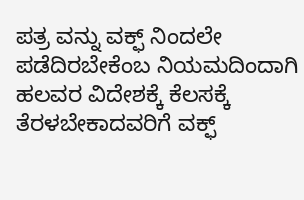ಪತ್ರ ವನ್ನು ವಕ್ಫ್ ನಿಂದಲೇ ಪಡೆದಿರಬೇಕೆಂಬ ನಿಯಮದಿಂದಾಗಿ ಹಲವರ ವಿದೇಶಕ್ಕೆ ಕೆಲಸಕ್ಕೆ ತೆರಳಬೇಕಾದವರಿಗೆ ವಕ್ಫ್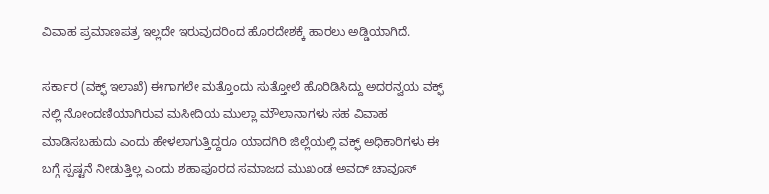ವಿವಾಹ ಪ್ರಮಾಣಪತ್ರ ಇಲ್ಲದೇ ಇರುವುದರಿಂದ ಹೊರದೇಶಕ್ಕೆ ಹಾರಲು ಅಡ್ಡಿಯಾಗಿದೆ.

ಸರ್ಕಾರ (ವಕ್ಫ್ ಇಲಾಖೆ) ಈಗಾಗಲೇ ಮತ್ತೊಂದು ಸುತ್ತೋಲೆ ಹೊರಿಡಿಸಿದ್ದು ಅದರನ್ವಯ ವಕ್ಫ್ ನಲ್ಲಿ ನೋಂದಣಿಯಾಗಿರುವ ಮಸೀದಿಯ ಮುಲ್ಲಾ ಮೌಲಾನಾಗಳು ಸಹ ವಿವಾಹ ಮಾಡಿಸಬಹುದು ಎಂದು ಹೇಳಲಾಗುತ್ತಿದ್ದರೂ ಯಾದಗಿರಿ ಜಿಲ್ಲೆಯಲ್ಲಿ ವಕ್ಫ್ ಅಧಿಕಾರಿಗಳು ಈ ಬಗ್ಗೆ ಸ್ಪಷ್ಟನೆ ನೀಡುತ್ತಿಲ್ಲ ಎಂದು ಶಹಾಪೂರದ ಸಮಾಜದ ಮುಖಂಡ ಅವದ್ ಚಾವೂಸ್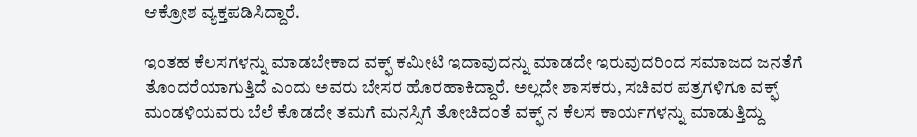ಆಕ್ರೋಶ ವ್ಯಕ್ತಪಡಿಸಿದ್ದಾರೆ.

ಇಂತಹ ಕೆಲಸಗಳನ್ನು ಮಾಡಬೇಕಾದ ವಕ್ಫ್ ಕಮೀಟಿ ಇದಾವುದನ್ನು ಮಾಡದೇ ಇರುವುದರಿಂದ ಸಮಾಜದ ಜನತೆಗೆ ತೊಂದರೆಯಾಗುತ್ತಿದೆ ಎಂದು ಅವರು ಬೇಸರ ಹೊರಹಾಕಿದ್ದಾರೆ. ಅಲ್ಲದೇ ಶಾಸಕರು, ಸಚಿವರ ಪತ್ರಗಳಿಗೂ ವಕ್ಫ್ ಮಂಡಳಿಯವರು ಬೆಲೆ ಕೊಡದೇ ತಮಗೆ ಮನಸ್ಸಿಗೆ ತೋಚಿದಂತೆ ವಕ್ಫ್ ನ ಕೆಲಸ ಕಾರ್ಯಗಳನ್ನು ಮಾಡುತ್ತಿದ್ದು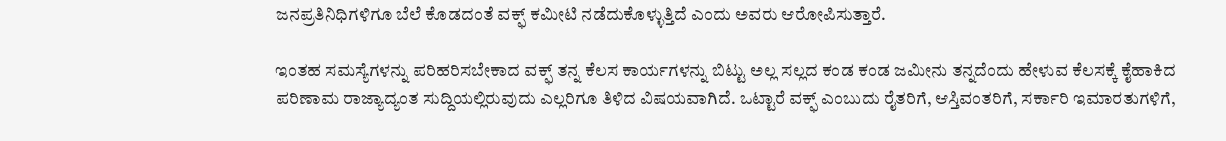ಜನಪ್ರತಿನಿಧಿಗಳಿಗೂ ಬೆಲೆ ಕೊಡದಂತೆ ವಕ್ಫ್ ಕಮೀಟಿ ನಡೆದುಕೊಳ್ಳುತ್ತಿದೆ ಎಂದು ಅವರು ಆರೋಪಿಸುತ್ತಾರೆ.

ಇಂತಹ ಸಮಸ್ಯೆಗಳನ್ನು ಪರಿಹರಿಸಬೇಕಾದ ವಕ್ಫ್ ತನ್ನ ಕೆಲಸ ಕಾರ್ಯಗಳನ್ನು ಬಿಟ್ಟು ಅಲ್ಲ ಸಲ್ಲದ ಕಂಡ ಕಂಡ ಜಮೀನು ತನ್ನದೆಂದು ಹೇಳುವ ಕೆಲಸಕ್ಕೆ ಕೈಹಾಕಿದ ಪರಿಣಾಮ ರಾಜ್ಯಾದ್ಯಂತ ಸುದ್ದಿಯಲ್ಲಿರುವುದು ಎಲ್ಲರಿಗೂ ತಿಳಿದ ವಿಷಯವಾಗಿದೆ. ಒಟ್ಟಾರೆ ವಕ್ಫ್ ಎಂಬುದು ರೈತರಿಗೆ, ಆಸ್ತಿವಂತರಿಗೆ, ಸರ್ಕಾರಿ ಇಮಾರತುಗಳಿಗೆ,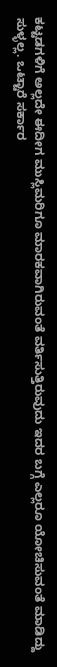ಕಟ್ಟಡಗಳಿಗೆ ಅಲ್ಲದೇ ಈದೀಗ ಮುಸ್ಲಿಮರಿಗೂ ಮಾರಕವಾಗಿರುವಂತೆ ವರ್ತಿಸುತ್ತಿರುವುದು ಇದರ ಬಗ್ಗೆ ಎಲ್ಲರೂ ಯೋಚಿಸುವಂತೆ ಮಾಡಿದ್ದು ಸುಳ್ಳಲ್ಲ. ಒಟ್ಟಾರೆ ಸರ್ಕಾರ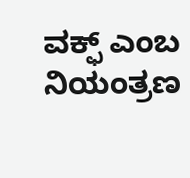ವಕ್ಫ್ ಎಂಬ ನಿಯಂತ್ರಣ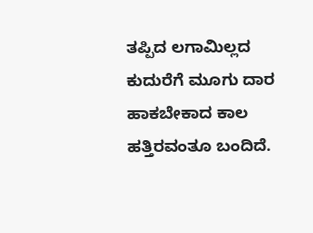ತಪ್ಪಿದ ಲಗಾಮಿಲ್ಲದ ಕುದುರೆಗೆ ಮೂಗು ದಾರ ಹಾಕಬೇಕಾದ ಕಾಲ ಹತ್ತಿರವಂತೂ ಬಂದಿದೆ.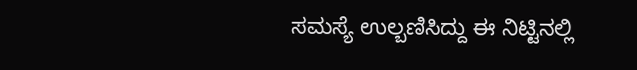ಸಮಸ್ಯೆ ಉಲ್ಬಣಿಸಿದ್ದು ಈ ನಿಟ್ಟಿನಲ್ಲಿ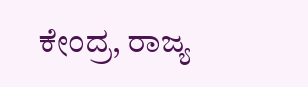ಕೇಂದ್ರ, ರಾಜ್ಯ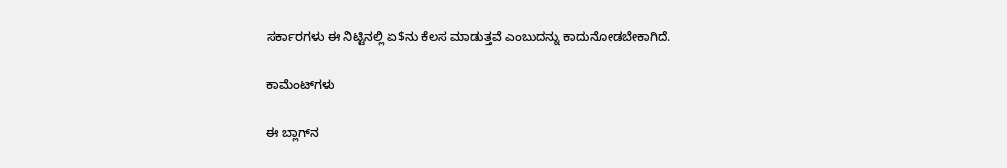ಸರ್ಕಾರಗಳು ಈ ನಿಟ್ಟಿನಲ್ಲಿ ಏ$ನು ಕೆಲಸ ಮಾಡುತ್ತವೆ ಎಂಬುದನ್ನು ಕಾದುನೋಡಬೇಕಾಗಿದೆ.

ಕಾಮೆಂಟ್‌ಗಳು

ಈ ಬ್ಲಾಗ್‌ನ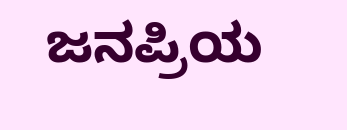ಜನಪ್ರಿಯ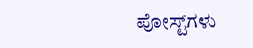ಪೋಸ್ಟ್‌ಗಳು